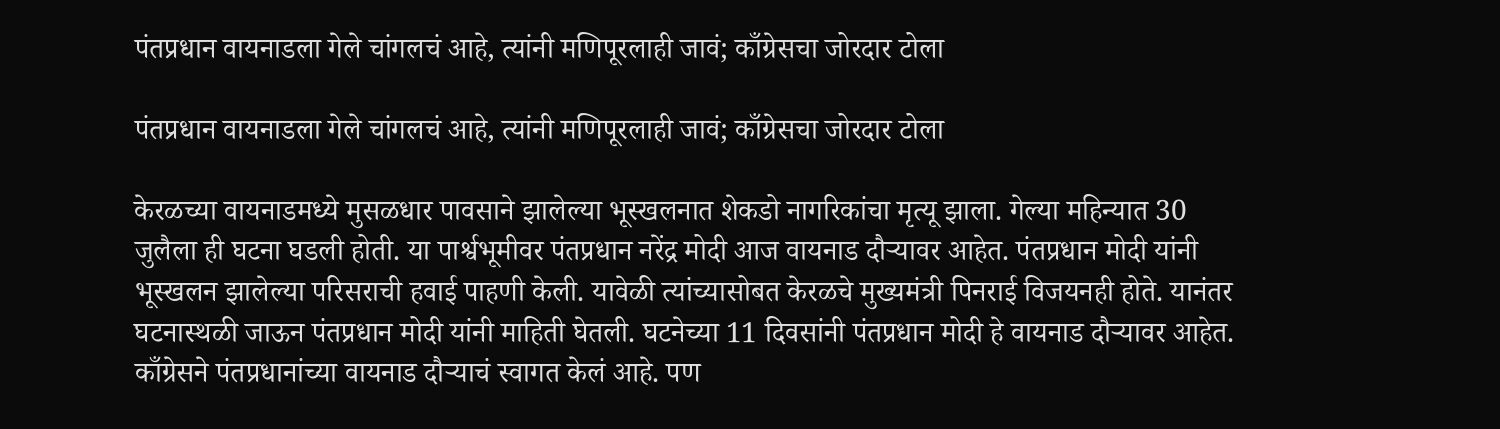पंतप्रधान वायनाडला गेले चांगलचं आहे, त्यांनी मणिपूरलाही जावं; काँग्रेसचा जोरदार टोला

पंतप्रधान वायनाडला गेले चांगलचं आहे, त्यांनी मणिपूरलाही जावं; काँग्रेसचा जोरदार टोला

केरळच्या वायनाडमध्ये मुसळधार पावसाने झालेल्या भूस्खलनात शेकडो नागरिकांचा मृत्यू झाला. गेल्या महिन्यात 30 जुलैला ही घटना घडली होती. या पार्श्वभूमीवर पंतप्रधान नरेंद्र मोदी आज वायनाड दौऱ्यावर आहेत. पंतप्रधान मोदी यांनी भूस्खलन झालेल्या परिसराची हवाई पाहणी केली. यावेळी त्यांच्यासोबत केरळचे मुख्यमंत्री पिनराई विजयनही होते. यानंतर घटनास्थळी जाऊन पंतप्रधान मोदी यांनी माहिती घेतली. घटनेच्या 11 दिवसांनी पंतप्रधान मोदी हे वायनाड दौऱ्यावर आहेत. काँग्रेसने पंतप्रधानांच्या वायनाड दौऱ्याचं स्वागत केलं आहे. पण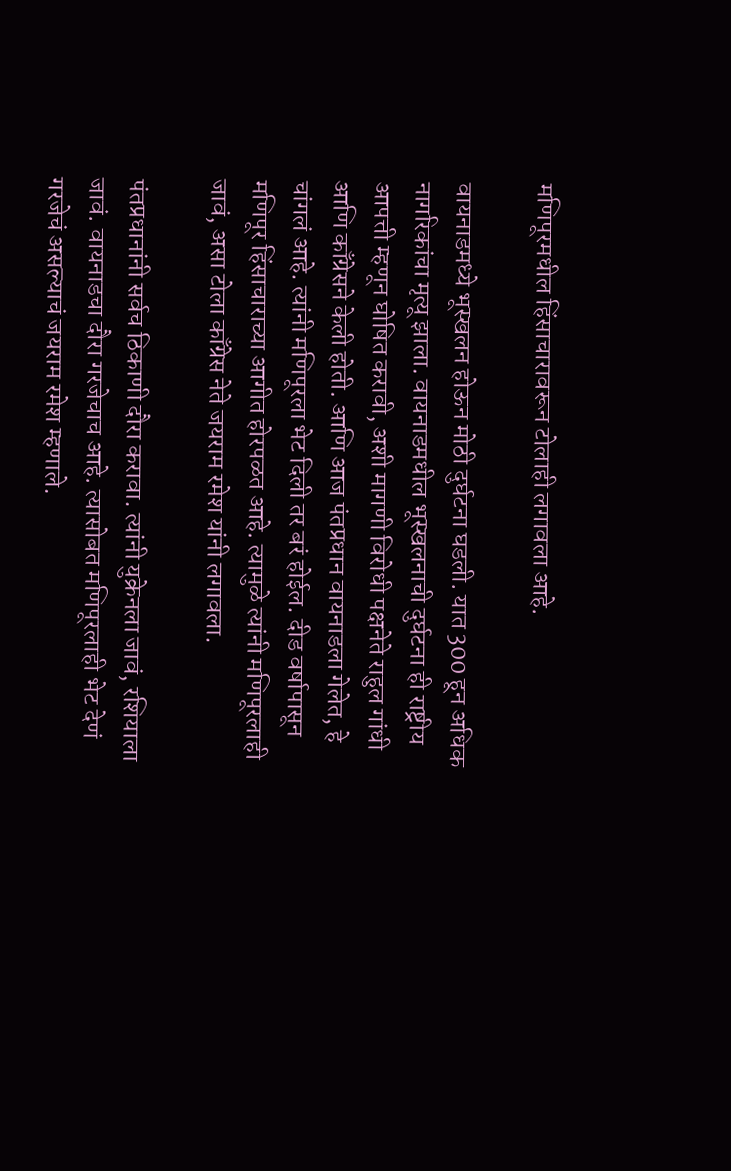मणिपूरमधील हिंसाचारावरून टोलाही लगावला आहे.

वायनाडमध्ये भूस्खलन होऊन मोठी दुर्घटना घडली. यात 300 हून अधिक नागरिकांचा मृत्यू झाला. वायनाडमधील भूस्खलनाची दुर्घटना ही राष्ट्रीय आपत्ती म्हणून घोषित करावी, अशी मागणी विरोधी पक्षनेते राहुल गांधी आणि काँग्रेसने केली होती. आणि आज पंतप्रधान वायनाडला गेलेत, हे चांगलं आहे. त्यांनी मणिपूरला भेट दिली तर बरं होईल. दीड वर्षापासून मणिपूर हिंसाचाराच्या आगीत होरपळत आहे. त्यामुळे त्यांनी मणिपूरलाही जावं, असा टोला काँग्रेस नेते जयराम रमेश यांनी लगावला.

पंतप्रधानांनी सर्वच ठिकाणी दौरा करावा. त्यांनी युक्रेनला जावं, रशियाला जावं. वायनाडचा दौरा गरजेचाच आहे. त्यासोबत मणिपूरलाही भेट देणं गरजेचं असल्याचं जयराम रमेश म्हणाले.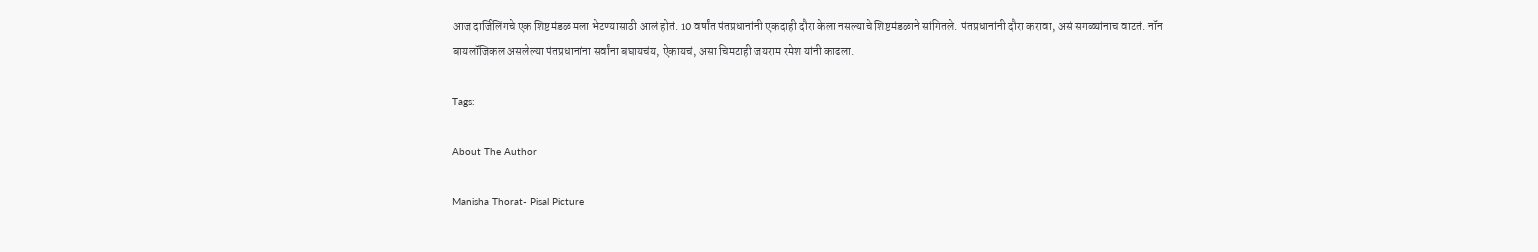आज दार्जिलिंगचे एक शिष्टमंडळ मला भेटण्यासाठी आलं होतं. 10 वर्षांत पंतप्रधानांनी एकदाही दौरा केला नसल्याचे शिष्टमंडळाने सांगितले. पंतप्रधानांनी दौरा करावा, असं सगळ्यांनाच वाटतं. नॉन बायलॉजिकल असलेल्या पंतप्रधानांना सर्वांना बघायचंय, ऐकायचं, असा चिमटाही जयराम रमेश यांनी काढला.

Tags:

About The Author

Manisha Thorat- Pisal Picture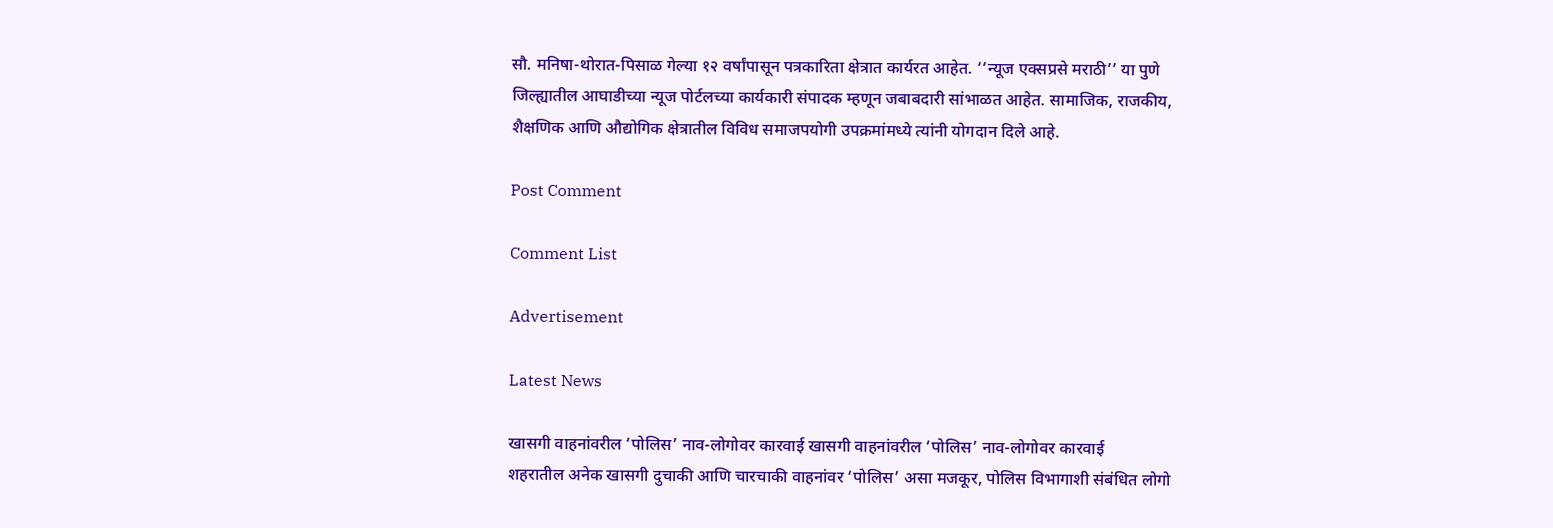सौ. मनिषा-थोरात-पिसाळ गेल्या १२ वर्षांपासून पत्रकारिता क्षेत्रात कार्यरत आहेत. ‘‘न्यूज एक्सप्रसे मराठी’’ या पुणे जिल्ह्यातील आघाडीच्या न्यूज पोर्टलच्या कार्यकारी संपादक म्हणून जबाबदारी सांभाळत आहेत. सामाजिक, राजकीय, शैक्षणिक आणि औद्योगिक क्षेत्रातील विविध समाजपयोगी उपक्रमांमध्ये त्यांनी योगदान दिले आहे.

Post Comment

Comment List

Advertisement

Latest News

खासगी वाहनांवरील ‘पोलिस’ नाव-लोगोवर कारवाई खासगी वाहनांवरील ‘पोलिस’ नाव-लोगोवर कारवाई
शहरातील अनेक खासगी दुचाकी आणि चारचाकी वाहनांवर ‘पोलिस’ असा मजकूर, पोलिस विभागाशी संबंधित लोगो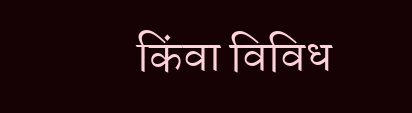किंवा विविध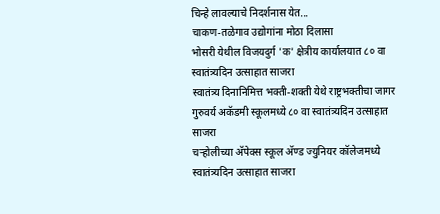चिन्हे लावल्याचे निदर्शनास येत...
चाकण-तळेगाव उद्योगांना मोठा दिलासा
भोसरी येथील विजयदुर्ग 'क' क्षेत्रीय कार्यालयात ८० वा स्वातंत्र्यदिन उत्साहात साजरा
स्वातंत्र्य दिनानिमित्त भक्ती-शक्ती येथे राष्ट्रभक्तीचा जागर
गुरुवर्य अकॅडमी स्कूलमध्ये ८० वा स्वातंत्र्यदिन उत्साहात साजरा
चऱ्होलीच्या अ‍ॅपेक्स स्कूल अ‍ॅण्ड ज्युनियर कॉलेजमध्ये स्वातंत्र्यदिन उत्साहात साजरा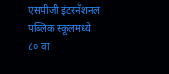एसपीजी इंटरनॅशनल पब्लिक स्कूलमध्ये ८० वा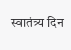स्वातंत्र्य दिन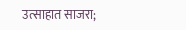उत्साहात साजरा;